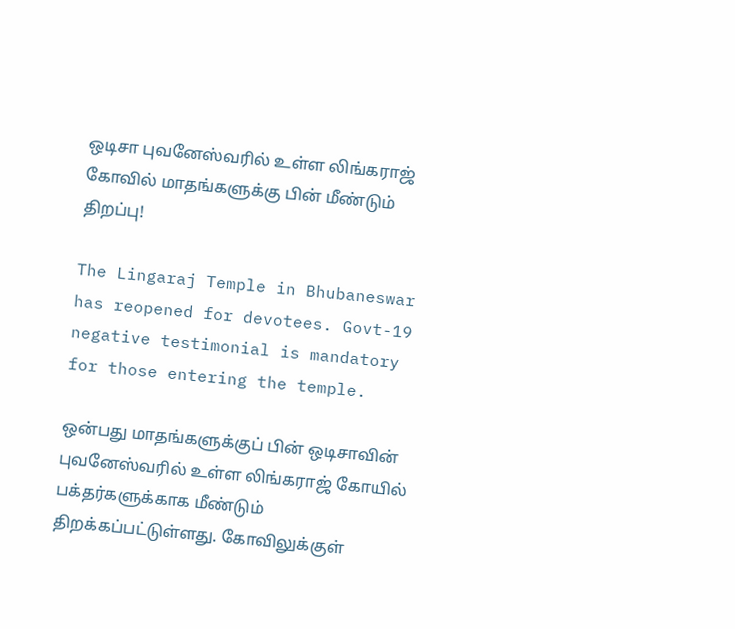ஒடிசா புவனேஸ்வரில் உள்ள லிங்கராஜ் கோவில் மாதங்களுக்கு பின் மீண்டும் திறப்பு!

The Lingaraj Temple in Bhubaneswar has reopened for devotees. Govt-19 negative testimonial is mandatory for those entering the temple.

ஒன்பது மாதங்களுக்குப் பின் ஒடிசாவின் புவனேஸ்வரில் உள்ள லிங்கராஜ் கோயில் பக்தர்களுக்காக மீண்டும் திறக்கப்பட்டுள்ளது. கோவிலுக்குள்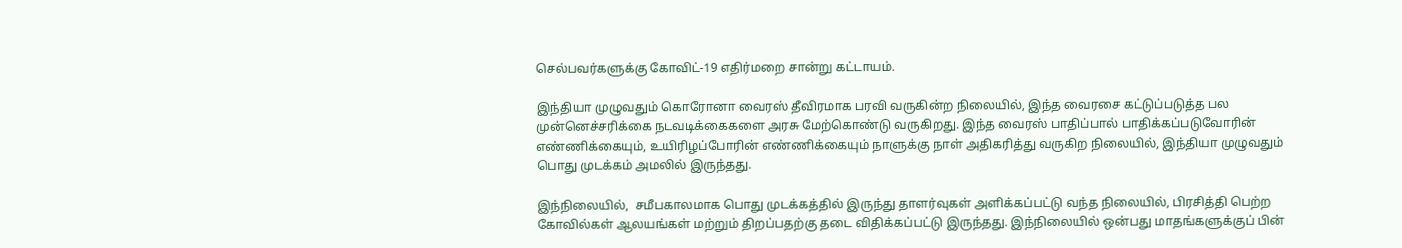செல்பவர்களுக்கு கோவிட்-19 எதிர்மறை சான்று கட்டாயம்.

இந்தியா முழுவதும் கொரோனா வைரஸ் தீவிரமாக பரவி வருகின்ற நிலையில், இந்த வைரசை கட்டுப்படுத்த பல முன்னெச்சரிக்கை நடவடிக்கைகளை அரசு மேற்கொண்டு வருகிறது. இந்த வைரஸ் பாதிப்பால் பாதிக்கப்படுவோரின் எண்ணிக்கையும், உயிரிழப்போரின் எண்ணிக்கையும் நாளுக்கு நாள் அதிகரித்து வருகிற நிலையில், இந்தியா முழுவதும் பொது முடக்கம் அமலில் இருந்தது.

இந்நிலையில்,  சமீபகாலமாக பொது முடக்கத்தில் இருந்து தாளர்வுகள் அளிக்கப்பட்டு வந்த நிலையில், பிரசித்தி பெற்ற கோவில்கள் ஆலயங்கள் மற்றும் திறப்பதற்கு தடை விதிக்கப்பட்டு இருந்தது. இந்நிலையில் ஒன்பது மாதங்களுக்குப் பின்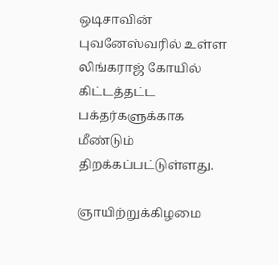ஒடிசாவின் புவனேஸ்வரில் உள்ள லிங்கராஜ் கோயில் கிட்டத்தட்ட பக்தர்களுக்காக மீண்டும் திறக்கப்பட்டுள்ளது.

ஞாயிற்றுக்கிழமை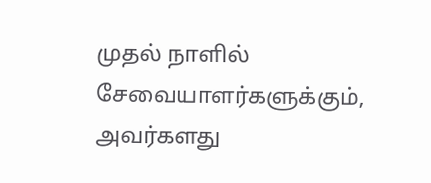முதல் நாளில் சேவையாளர்களுக்கும், அவர்களது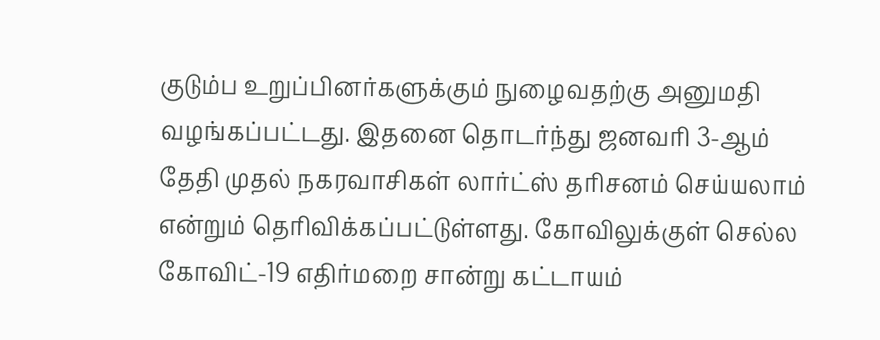குடும்ப உறுப்பினர்களுக்கும் நுழைவதற்கு அனுமதி வழங்கப்பட்டது. இதனை தொடர்ந்து ஜனவரி 3-ஆம் தேதி முதல் நகரவாசிகள் லார்ட்ஸ் தரிசனம் செய்யலாம் என்றும் தெரிவிக்கப்பட்டுள்ளது. கோவிலுக்குள் செல்ல கோவிட்-19 எதிர்மறை சான்று கட்டாயம்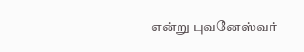என்று புவனேஸ்வர்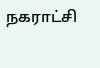நகராட்சி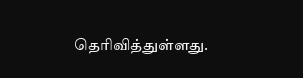தெரிவித்துள்ளது.